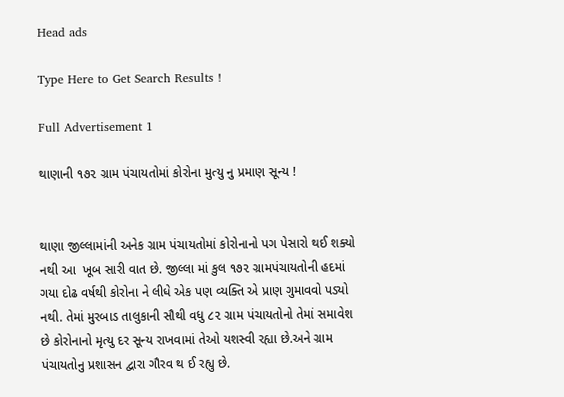Head ads

Type Here to Get Search Results !

Full Advertisement 1

થાણાની ૧૭૨ ગ્રામ પંચાયતોમાં કોરોના મુત્યુ નુ પ્રમાણ સૂન્ય !


થાણા જીલ્લામાંની અનેક ગ્રામ પંચાયતોમાં કોરોનાનો પગ પેસારો થઈ શક્યો નથી આ  ખૂબ સારી વાત છે. જીલ્લા માં કુલ ૧૭૨ ગ્રામપંચાયતોની હદમાં ગયા દોઢ વર્ષથી કોરોના ને લીધે એક પણ વ્યક્તિ એ પ્રાણ ગુમાવવો પડ્યો નથી. તેમાં મુરબાડ તાલુકાની સૌથી વધુ ૮૨ ગ્રામ પંચાયતોનો તેમાં સમાવેશ છે કોરોનાનો મૃત્યુ દર સૂન્ય રાખવામાં તેઓ યશસ્વી રહ્યા છે.અને ગ્રામ પંચાયતોનુ પ્રશાસન દ્વારા ગૌરવ થ ઈ રહ્યુ છે.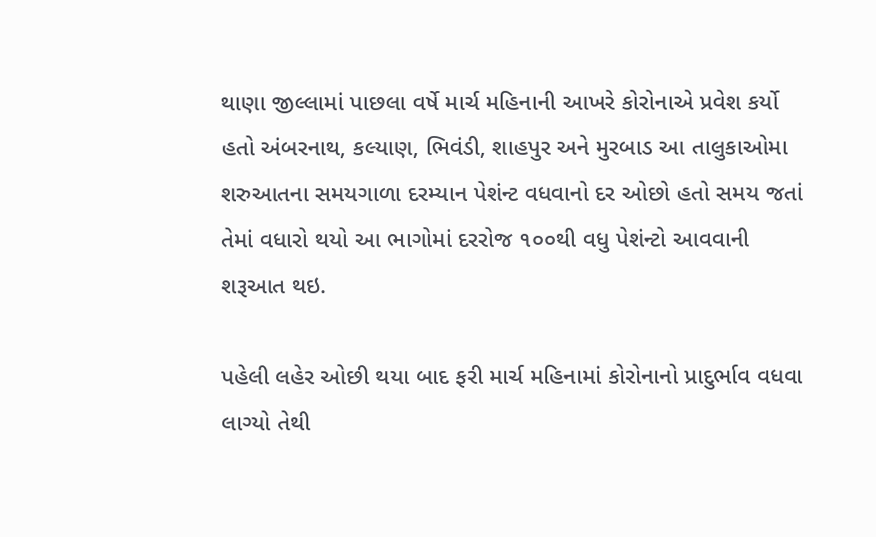થાણા જીલ્લામાં પાછલા વર્ષે માર્ચ મહિનાની આખરે કોરોનાએ પ્રવેશ કર્યો હતો અંબરનાથ, કલ્યાણ, ભિવંડી, શાહપુર અને મુરબાડ આ તાલુકાઓમા શરુઆતના સમયગાળા દરમ્યાન પેશંન્ટ વધવાનો દર ઓછો હતો સમય જતાં તેમાં વધારો થયો આ ભાગોમાં દરરોજ ૧૦૦થી વધુ પેશંન્ટો આવવાની શરૂઆત થઇ.

પહેલી લહેર ઓછી થયા બાદ ફરી માર્ચ મહિનામાં કોરોનાનો પ્રાદુર્ભાવ વધવા લાગ્યો તેથી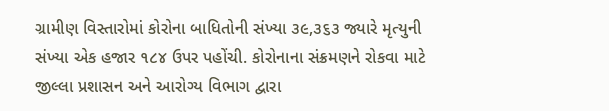ગ્રામીણ વિસ્તારોમાં કોરોના બાધિતોની સંખ્યા ૩૯,૩૬૩ જ્યારે મૃત્યુની સંખ્યા એક હજાર ૧૮૪ ઉપર પહોંચી. કોરોનાના સંક્રમણને રોકવા માટે જીલ્લા પ્રશાસન અને આરોગ્ય વિભાગ દ્વારા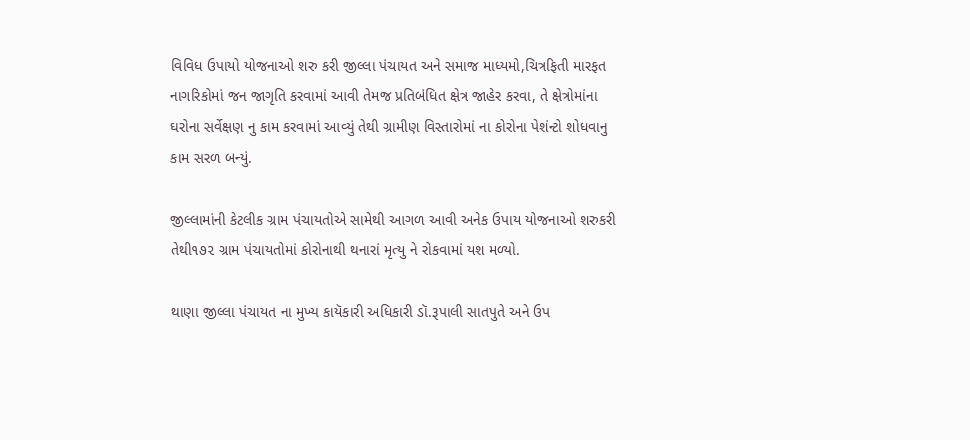વિવિધ ઉપાયો યોજનાઓ શરુ કરી જીલ્લા પંચાયત અને સમાજ માધ્યમો,ચિત્રફિતી મારફત નાગરિકોમાં જન જાગૃતિ કરવામાં આવી તેમજ પ્રતિબંધિત ક્ષેત્ર જાહેર કરવા, તે ક્ષેત્રોમાંના ઘરોના સર્વેક્ષણ નુ કામ કરવામાં આવ્યું તેથી ગ્રામીણ વિસ્તારોમાં ના કોરોના પેશંન્ટો શોધવાનુ કામ સરળ બન્યું.

જીલ્લામાંની કેટલીક ગ્રામ પંચાયતોએ સામેથી આગળ આવી અનેક ઉપાય યોજનાઓ શરુકરી તેથી૧૭૨ ગ્રામ પંચાયતોમાં કોરોનાથી થનારાં મૃત્યુ ને રોકવામાં યશ મળ્યો.

થાણા જીલ્લા પંચાયત ના મુખ્ય કાયૅકારી અધિકારી ડૉ.રૂપાલી સાતપુતે અને ઉપ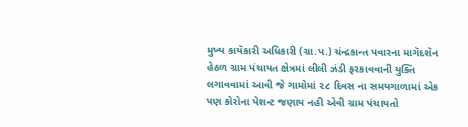મુખ્ય કાયૅકારી અધિકારી (ગ્રા.પ.) ચંન્દ્રકાન્ત પવારના માગૅદશૅન હેઠળ ગ્રામ પંચાયત ક્ષેત્રમાં લીલી ઝંડી ફરકાવવાની યુક્તિ લગાવવામાં આવી જે ગામોમાં ૨૮ દિવસ ના સમયગાળામાં એક પણ કોરોના પેશન્ટ જણાય નહી એવી ગ્રામ પંચાયતો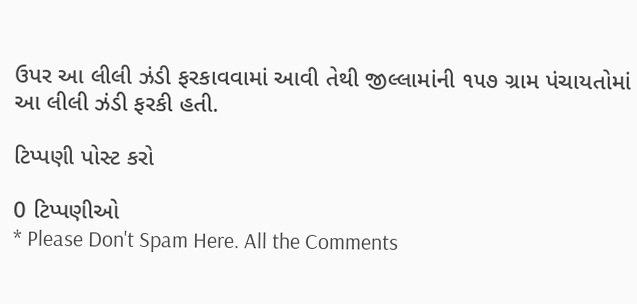ઉપર આ લીલી ઝંડી ફરકાવવામાં આવી તેથી જીલ્લામાંની ૧૫૭ ગ્રામ પંચાયતોમાં આ લીલી ઝંડી ફરકી હતી.

ટિપ્પણી પોસ્ટ કરો

0 ટિપ્પણીઓ
* Please Don't Spam Here. All the Comments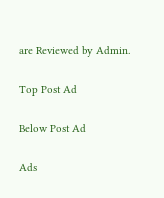are Reviewed by Admin.

Top Post Ad

Below Post Ad

Ads